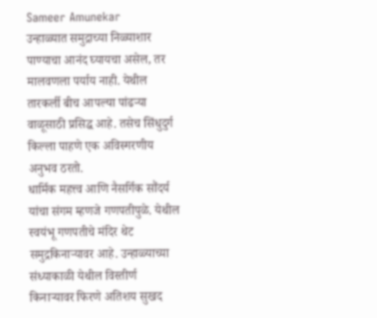Sameer Amunekar
उन्हाळ्यात समुद्राच्या निळ्याशार पाण्याचा आनंद घ्यायचा असेल, तर मालवणला पर्याय नाही. येथील तारकर्ली बीच आपल्या पांढऱ्या वाळूसाठी प्रसिद्ध आहे. तसेच सिंधुदुर्ग किल्ला पाहणे एक अविस्मरणीय अनुभव ठरतो.
धार्मिक महत्त्व आणि नैसर्गिक सौंदर्य यांचा संगम म्हणजे गणपतीपुळे. येथील स्वयंभू गणपतीचे मंदिर थेट समुद्रकिनाऱ्यावर आहे. उन्हाळ्याच्या संध्याकाळी येथील विस्तीर्ण किनाऱ्यावर फिरणे अतिशय सुखद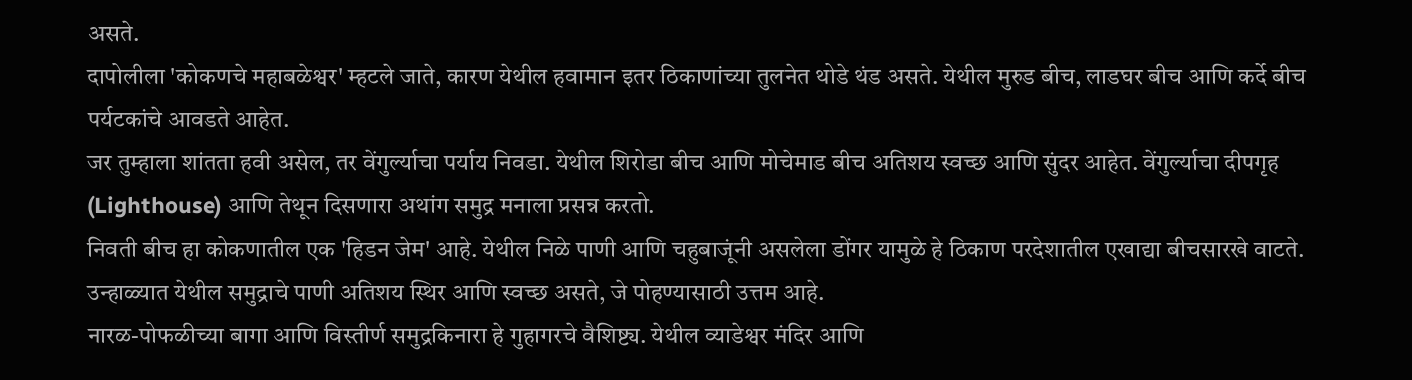असते.
दापोलीला 'कोकणचे महाबळेश्वर' म्हटले जाते, कारण येथील हवामान इतर ठिकाणांच्या तुलनेत थोडे थंड असते. येथील मुरुड बीच, लाडघर बीच आणि कर्दे बीच पर्यटकांचे आवडते आहेत.
जर तुम्हाला शांतता हवी असेल, तर वेंगुर्ल्याचा पर्याय निवडा. येथील शिरोडा बीच आणि मोचेमाड बीच अतिशय स्वच्छ आणि सुंदर आहेत. वेंगुर्ल्याचा दीपगृह (Lighthouse) आणि तेथून दिसणारा अथांग समुद्र मनाला प्रसन्न करतो.
निवती बीच हा कोकणातील एक 'हिडन जेम' आहे. येथील निळे पाणी आणि चहुबाजूंनी असलेला डोंगर यामुळे हे ठिकाण परदेशातील एखाद्या बीचसारखे वाटते. उन्हाळ्यात येथील समुद्राचे पाणी अतिशय स्थिर आणि स्वच्छ असते, जे पोहण्यासाठी उत्तम आहे.
नारळ-पोफळीच्या बागा आणि विस्तीर्ण समुद्रकिनारा हे गुहागरचे वैशिष्ट्य. येथील व्याडेश्वर मंदिर आणि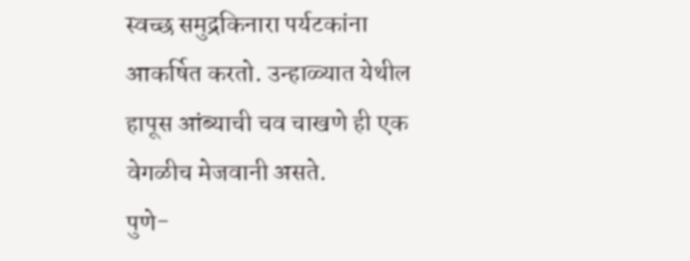स्वच्छ समुद्रकिनारा पर्यटकांना आकर्षित करतो. उन्हाळ्यात येथील हापूस आंब्याची चव चाखणे ही एक वेगळीच मेजवानी असते.
पुणे-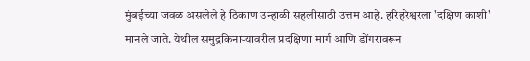मुंबईच्या जवळ असलेले हे ठिकाण उन्हाळी सहलीसाठी उत्तम आहे. हरिहरेश्वरला 'दक्षिण काशी' मानले जाते. येथील समुद्रकिनाऱ्यावरील प्रदक्षिणा मार्ग आणि डोंगरावरून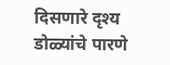दिसणारे दृश्य डोळ्यांचे पारणे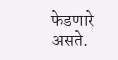फेडणारे असते.